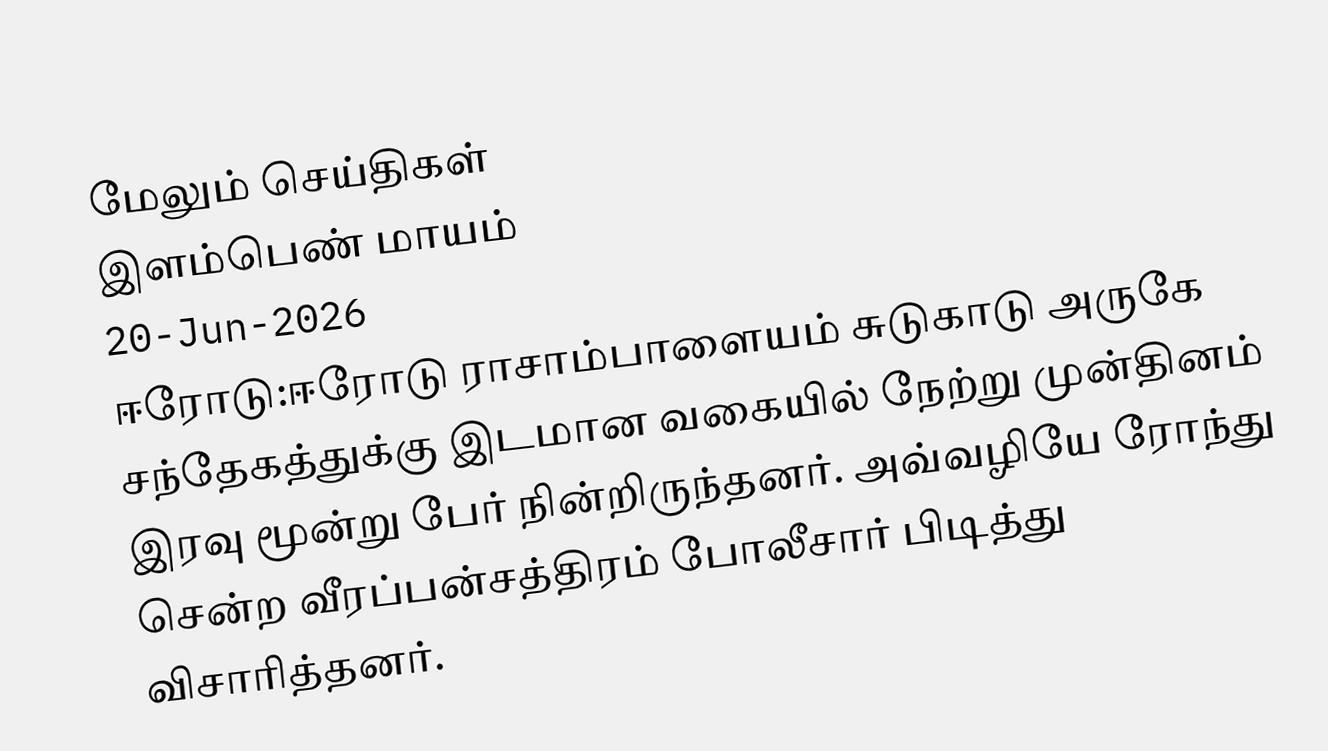மேலும் செய்திகள்
இளம்பெண் மாயம்
20-Jun-2026
ஈரோடு:ஈரோடு ராசாம்பாளையம் சுடுகாடு அருகே சந்தேகத்துக்கு இடமான வகையில் நேற்று முன்தினம் இரவு மூன்று பேர் நின்றிருந்தனர். அவ்வழியே ரோந்து சென்ற வீரப்பன்சத்திரம் போலீசார் பிடித்து விசாரித்தனர்.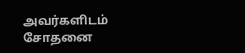அவர்களிடம் சோதனை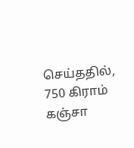செய்ததில், 750 கிராம் கஞ்சா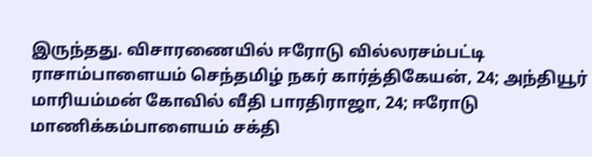இருந்தது. விசாரணையில் ஈரோடு வில்லரசம்பட்டி ராசாம்பாளையம் செந்தமிழ் நகர் கார்த்திகேயன், 24; அந்தியூர் மாரியம்மன் கோவில் வீதி பாரதிராஜா, 24; ஈரோடு மாணிக்கம்பாளையம் சக்தி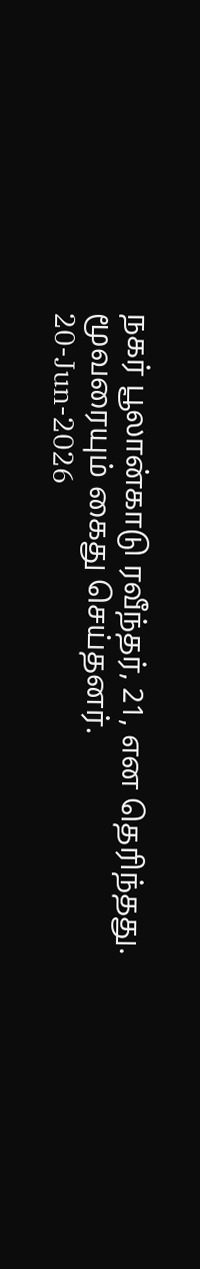நகர் பூலான்காடு ரவீந்தர், 21, என தெரிந்தது. மூவரையும் கைது செய்தனர்.
20-Jun-2026